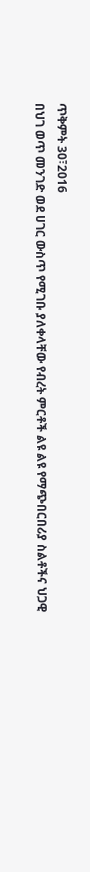ጥቅምት 30፣2016
በህገ ወጥ መንገድ ወደ ሀገር ውስጥ የሚገቡ ያለቀላቸው የብረት ምርቶች ልዩ ልዩ የማጭበርበሪያ ስልቶችና ህጋዊ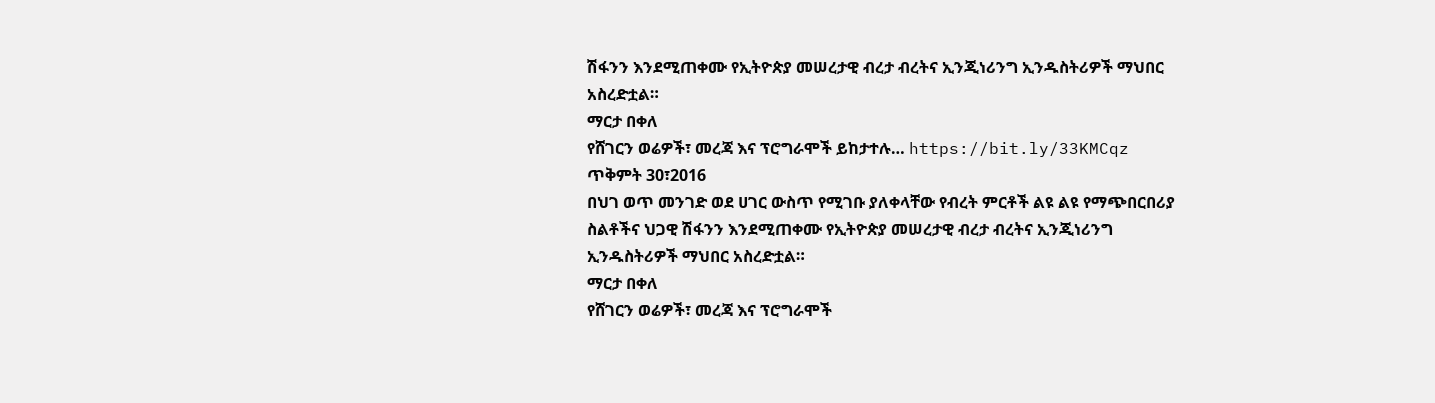ሽፋንን እንደሚጠቀሙ የኢትዮጵያ መሠረታዊ ብረታ ብረትና ኢንጂነሪንግ ኢንዱስትሪዎች ማህበር አስረድቷል።
ማርታ በቀለ
የሸገርን ወሬዎች፣ መረጃ እና ፕሮግራሞች ይከታተሉ… https://bit.ly/33KMCqz
ጥቅምት 30፣2016
በህገ ወጥ መንገድ ወደ ሀገር ውስጥ የሚገቡ ያለቀላቸው የብረት ምርቶች ልዩ ልዩ የማጭበርበሪያ ስልቶችና ህጋዊ ሽፋንን እንደሚጠቀሙ የኢትዮጵያ መሠረታዊ ብረታ ብረትና ኢንጂነሪንግ ኢንዱስትሪዎች ማህበር አስረድቷል።
ማርታ በቀለ
የሸገርን ወሬዎች፣ መረጃ እና ፕሮግራሞች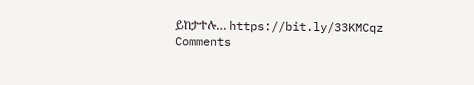ይከታተሉ… https://bit.ly/33KMCqz
Comments